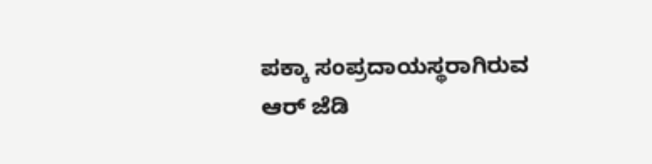ಪಕ್ಕಾ ಸಂಪ್ರದಾಯಸ್ಥರಾಗಿರುವ ಆರ್ ಜೆಡಿ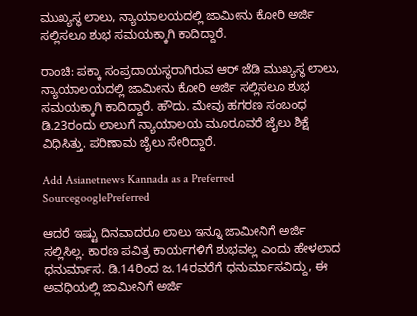ಮುಖ್ಯಸ್ಥ ಲಾಲು, ನ್ಯಾಯಾಲಯದಲ್ಲಿ ಜಾಮೀನು ಕೋರಿ ಅರ್ಜಿ ಸಲ್ಲಿಸಲೂ ಶುಭ ಸಮಯಕ್ಕಾಗಿ ಕಾದಿದ್ದಾರೆ.

ರಾಂಚಿ: ಪಕ್ಕಾ ಸಂಪ್ರದಾಯಸ್ಥರಾಗಿರುವ ಆರ್ ಜೆಡಿ ಮುಖ್ಯಸ್ಥ ಲಾಲು, ನ್ಯಾಯಾಲಯದಲ್ಲಿ ಜಾಮೀನು ಕೋರಿ ಅರ್ಜಿ ಸಲ್ಲಿಸಲೂ ಶುಭ ಸಮಯಕ್ಕಾಗಿ ಕಾದಿದ್ದಾರೆ. ಹೌದು. ಮೇವು ಹಗರಣ ಸಂಬಂಧ ಡಿ.23ರಂದು ಲಾಲುಗೆ ನ್ಯಾಯಾಲಯ ಮೂರೂವರೆ ಜೈಲು ಶಿಕ್ಷೆ ವಿಧಿಸಿತ್ತು. ಪರಿಣಾಮ ಜೈಲು ಸೇರಿದ್ದಾರೆ.

Add Asianetnews Kannada as a Preferred SourcegooglePreferred

ಆದರೆ ಇಷ್ಟು ದಿನವಾದರೂ ಲಾಲು ಇನ್ನೂ ಜಾಮೀನಿಗೆ ಅರ್ಜಿ ಸಲ್ಲಿಸಿಲ್ಲ. ಕಾರಣ ಪವಿತ್ರ ಕಾರ್ಯಗಳಿಗೆ ಶುಭವಲ್ಲ ಎಂದು ಹೇಳಲಾದ ಧನುರ್ಮಾಸ. ಡಿ.14ರಿಂದ ಜ.14ರವರೆಗೆ ಧನುರ್ಮಾಸವಿದ್ದು, ಈ ಅವಧಿಯಲ್ಲಿ ಜಾಮೀನಿಗೆ ಅರ್ಜಿ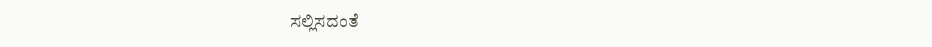ಸಲ್ಲಿಸದಂತೆ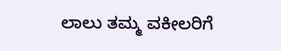ಲಾಲು ತಮ್ಮ ವಕೀಲರಿಗೆ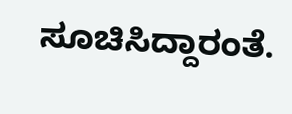ಸೂಚಿಸಿದ್ದಾರಂತೆ.